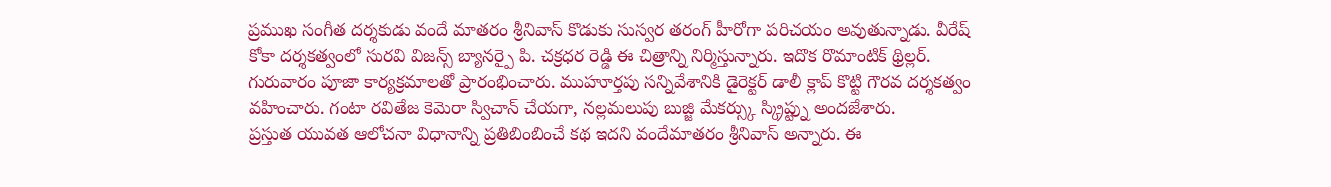ప్రముఖ సంగీత దర్శకుడు వందే మాతరం శ్రీనివాస్ కొడుకు సుస్వర తరంగ్ హీరోగా పరిచయం అవుతున్నాడు. వీరేష్ కోకా దర్శకత్వంలో సురవి విజన్స్ బ్యానర్పై పి. చక్రధర రెడ్డి ఈ చిత్రాన్ని నిర్మిస్తున్నారు. ఇదొక రొమాంటిక్ థ్రిల్లర్. గురువారం పూజా కార్యక్రమాలతో ప్రారంభించారు. ముహూర్తపు సన్నివేశానికి డైరెక్టర్ డాలీ క్లాప్ కొట్టి గౌరవ దర్శకత్వం వహించారు. గంటా రవితేజ కెమెరా స్విచాన్ చేయగా, నల్లమలుపు బుజ్జి మేకర్స్కు స్క్రిప్ట్ను అందజేశారు.
ప్రస్తుత యువత ఆలోచనా విధానాన్ని ప్రతిబింబించే కథ ఇదని వందేమాతరం శ్రీనివాస్ అన్నారు. ఈ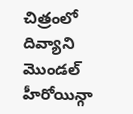చిత్రంలో దివ్యాని మొండల్ హీరోయిన్గా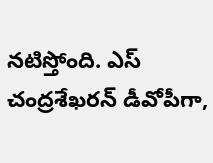నటిస్తోంది. ఎస్ చంద్రశేఖరన్ డీవోపీగా,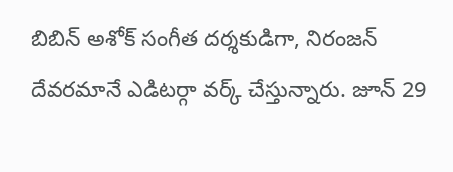బిబిన్ అశోక్ సంగీత దర్శకుడిగా, నిరంజన్ దేవరమానే ఎడిటర్గా వర్క్ చేస్తున్నారు. జూన్ 29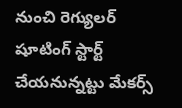నుంచి రెగ్యులర్ షూటింగ్ స్టార్ట్ చేయనున్నట్టు మేకర్స్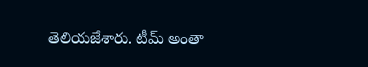తెలియజేశారు. టీమ్ అంతా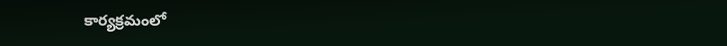కార్యక్రమంలో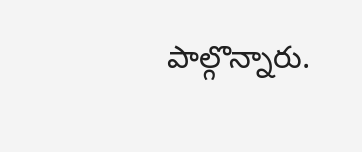పాల్గొన్నారు.